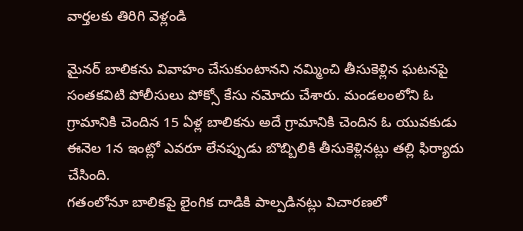వార్తలకు తిరిగి వెళ్లండి

మైనర్ బాలికను వివాహం చేసుకుంటానని నమ్మించి తీసుకెళ్లిన ఘటనపై సంతకవిటి పోలీసులు పోక్సో కేసు నమోదు చేశారు. మండలంలోని ఓ గ్రామానికి చెందిన 15 ఏళ్ల బాలికను అదే గ్రామానికి చెందిన ఓ యువకుడు ఈనెల 1న ఇంట్లో ఎవరూ లేనప్పుడు బొబ్బిలికి తీసుకెళ్లినట్లు తల్లి ఫిర్యాదు చేసింది.
గతంలోనూ బాలికపై లైంగిక దాడికి పాల్పడినట్లు విచారణలో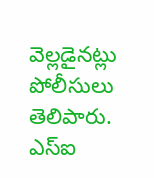వెల్లడైనట్లు పోలీసులు తెలిపారు. ఎస్ఐ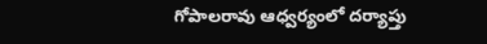గోపాలరావు ఆధ్వర్యంలో దర్యాప్తు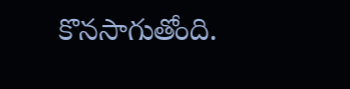కొనసాగుతోంది.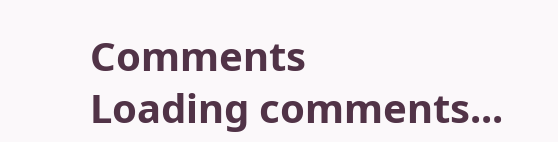Comments
Loading comments...